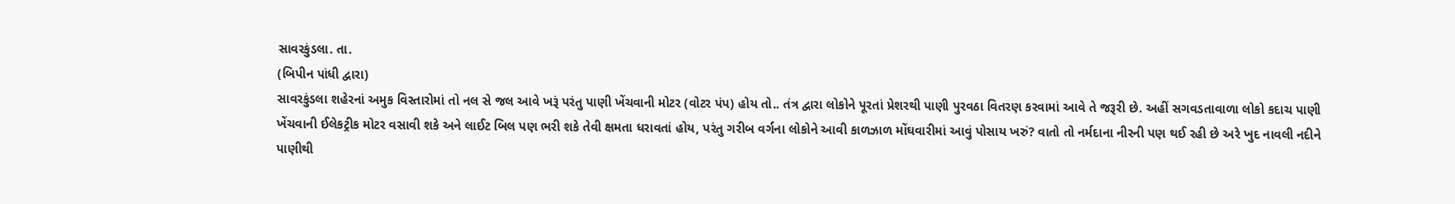સાવરકુંડલા. તા.
(બિપીન પાંધી દ્વારા)
સાવરકુંડલા શહેરનાં અમુક વિસ્તારોમાં તો નલ સે જલ આવે ખરૂં પરંતુ પાણી ખેંચવાની મોટર (વોટર પંપ) હોય તો.. તંત્ર દ્વારા લોકોને પૂરતાં પ્રેશરથી પાણી પુરવઠા વિતરણ કરવામાં આવે તે જરૂરી છે. અહીં સગવડતાવાળા લોકો કદાચ પાણી ખેંચવાની ઈલેકટ્રીક મોટર વસાવી શકે અને લાઈટ બિલ પણ ભરી શકે તેવી ક્ષમતા ધરાવતાં હોય, પરંતુ ગરીબ વર્ગના લોકોને આવી કાળઝાળ મોંઘવારીમાં આવું પોસાય ખરું? વાતો તો નર્મદાના નીરની પણ થઈ રહી છે અરે ખુદ નાવલી નદીને પાણીથી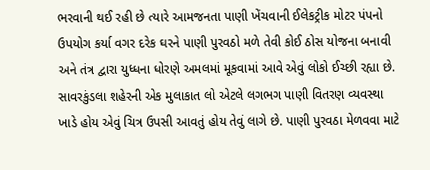ભરવાની થઈ રહી છે ત્યારે આમજનતા પાણી ખેંચવાની ઈલેકટ્રીક મોટર પંપનો ઉપયોગ કર્યા વગર દરેક ઘરને પાણી પુરવઠો મળે તેવી કોઈ ઠોસ યોજના બનાવી અને તંત્ર દ્વારા યુધ્ધના ધોરણે અમલમાં મૂકવામાં આવે એવું લોકો ઈચ્છી રહ્યા છે. સાવરકુંડલા શહેરની એક મુલાકાત લો એટલે લગભગ પાણી વિતરણ વ્યવસ્થા ખાડે હોય એવું ચિત્ર ઉપસી આવતું હોય તેવું લાગે છે. પાણી પુરવઠા મેળવવા માટે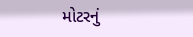મોટરનું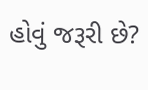હોવું જરૂરી છે?